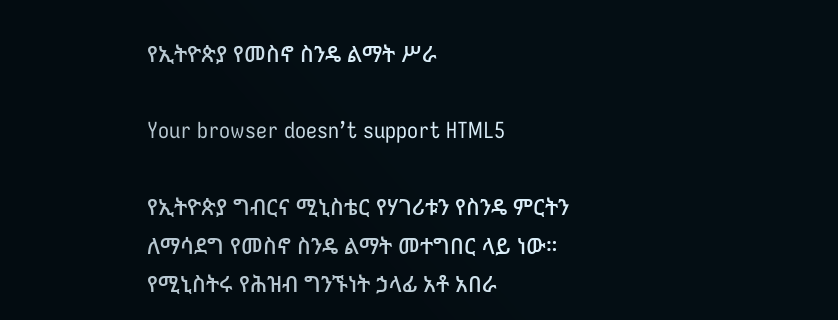የኢትዮጵያ የመስኖ ስንዴ ልማት ሥራ

Your browser doesn’t support HTML5

የኢትዮጵያ ግብርና ሚኒስቴር የሃገሪቱን የስንዴ ምርትን ለማሳደግ የመስኖ ስንዴ ልማት መተግበር ላይ ነው።
የሚኒስትሩ የሕዝብ ግንኙነት ኃላፊ አቶ አበራ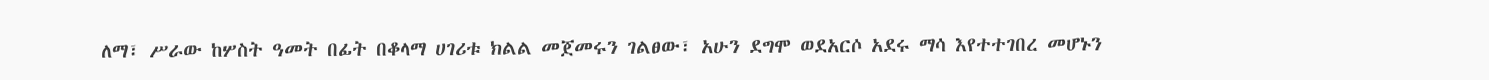ለማ፣ ሥራው ከሦስት ዓመት በፊት በቆላማ ሀገሪቱ ክልል መጀመሩን ገልፀው፣ አሁን ደግሞ ወደአርሶ አደሩ ማሳ እየተተገበረ መሆኑን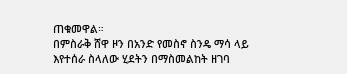ጠቁመዋል።
በምስራቅ ሸዋ ዞን በአንድ የመስኖ ስንዴ ማሳ ላይ እየተሰራ ስላለው ሂደትን በማስመልከት ዘገባ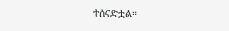ተሰናድቷል።